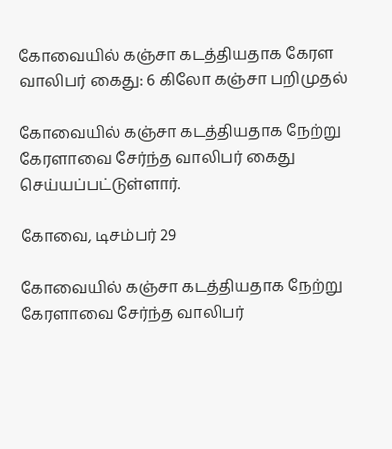கோவையில் கஞ்சா கடத்தியதாக கேரள வாலிபர் கைது: 6 கிலோ கஞ்சா பறிமுதல்

கோவையில் கஞ்சா கடத்தியதாக நேற்று கேரளாவை சேர்ந்த வாலிபர் கைது செய்யப்பட்டுள்ளார்.

கோவை, டிசம்பர் 29

கோவையில் கஞ்சா கடத்தியதாக நேற்று கேரளாவை சேர்ந்த வாலிபர்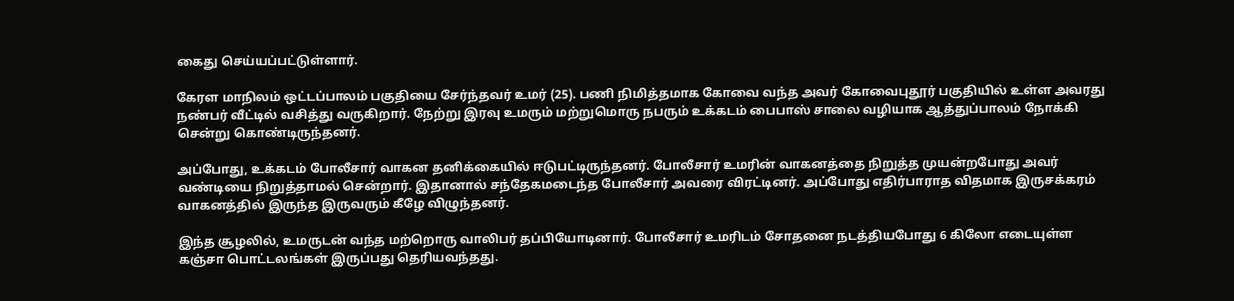கைது செய்யப்பட்டுள்ளார்.

கேரள மாநிலம் ஒட்டப்பாலம் பகுதியை சேர்ந்தவர் உமர் (25). பணி நிமித்தமாக கோவை வந்த அவர் கோவைபுதூர் பகுதியில் உள்ள அவரது நண்பர் வீட்டில் வசித்து வருகிறார். நேற்று இரவு உமரும் மற்றுமொரு நபரும் உக்கடம் பைபாஸ் சாலை வழியாக ஆத்துப்பாலம் நோக்கி சென்று கொண்டிருந்தனர்.

அப்போது, உக்கடம் போலீசார் வாகன தனிக்கையில் ஈடுபட்டிருந்தனர். போலீசார் உமரின் வாகனத்தை நிறுத்த முயன்றபோது அவர் வண்டியை நிறுத்தாமல் சென்றார். இதானால் சந்தேகமடைந்த போலீசார் அவரை விரட்டினர். அப்போது எதிர்பாராத விதமாக இருசக்கரம் வாகனத்தில் இருந்த இருவரும் கீழே விழுந்தனர்.

இந்த சூழலில், உமருடன் வந்த மற்றொரு வாலிபர் தப்பியோடினார். போலீசார் உமரிடம் சோதனை நடத்தியபோது 6 கிலோ எடையுள்ள கஞ்சா பொட்டலங்கள் இருப்பது தெரியவந்தது.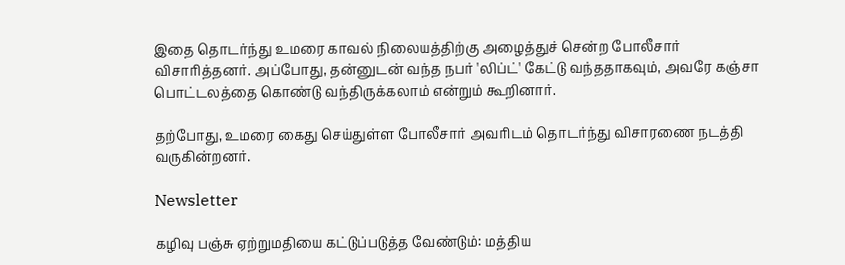இதை தொடர்ந்து உமரை காவல் நிலையத்திற்கு அழைத்துச் சென்ற போலீசார் விசாரித்தனர். அப்போது, தன்னுடன் வந்த நபர் 'லிப்ட்' கேட்டு வந்ததாகவும், அவரே கஞ்சா பொட்டலத்தை கொண்டு வந்திருக்கலாம் என்றும் கூறினார்.

தற்போது, உமரை கைது செய்துள்ள போலீசார் அவரிடம் தொடர்ந்து விசாரணை நடத்தி வருகின்றனர்.

Newsletter

கழிவு பஞ்சு ஏற்றுமதியை கட்டுப்படுத்த வேண்டும்: மத்திய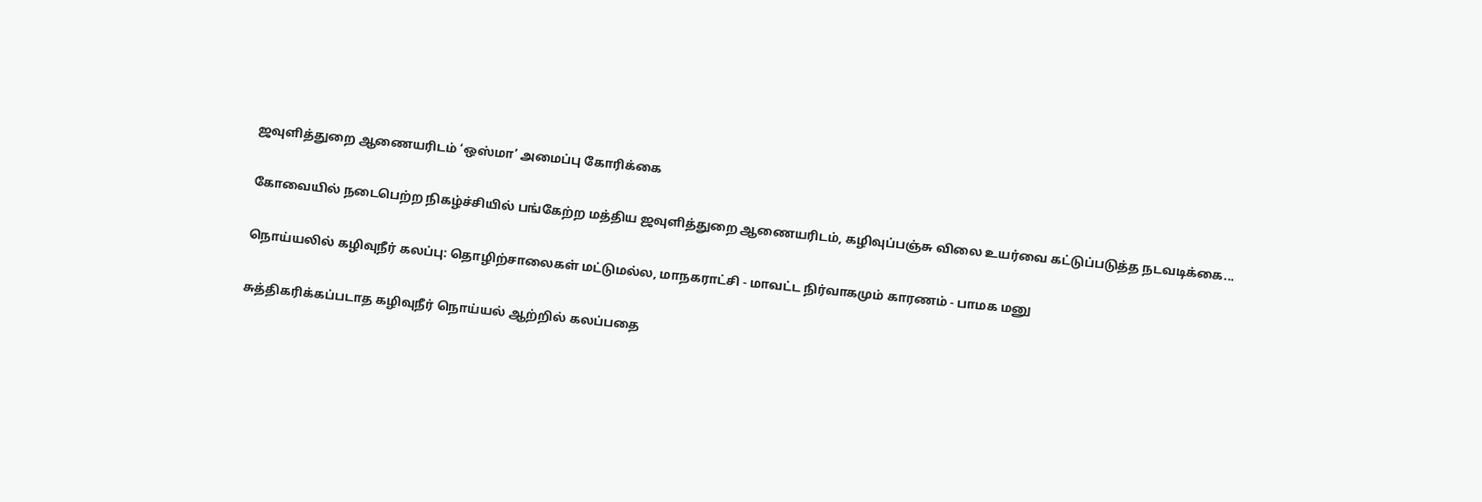ஜவுளித்துறை ஆணையரிடம் ‘ஒஸ்மா’ அமைப்பு கோரிக்கை

கோவையில் நடைபெற்ற நிகழ்ச்சியில் பங்கேற்ற மத்திய ஜவுளித்துறை ஆணையரிடம், கழிவுப்பஞ்சு விலை உயர்வை கட்டுப்படுத்த நடவடிக்கை...

நொய்யலில் கழிவுநீர் கலப்பு: தொழிற்சாலைகள் மட்டுமல்ல, மாநகராட்சி - மாவட்ட நிர்வாகமும் காரணம் - பாமக மனு

சுத்திகரிக்கப்படாத கழிவுநீர் நொய்யல் ஆற்றில் கலப்பதை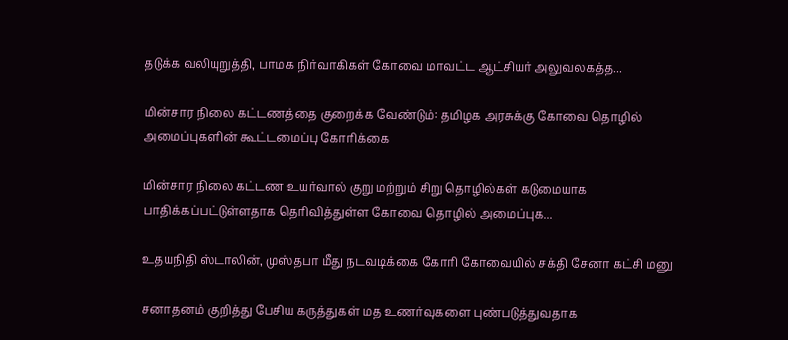தடுக்க வலியுறுத்தி, பாமக நிர்வாகிகள் கோவை மாவட்ட ஆட்சியர் அலுவலகத்த...

மின்சார நிலை கட்டணத்தை குறைக்க வேண்டும்: தமிழக அரசுக்கு கோவை தொழில் அமைப்புகளின் கூட்டமைப்பு கோரிக்கை

மின்சார நிலை கட்டண உயர்வால் குறு மற்றும் சிறு தொழில்கள் கடுமையாக பாதிக்கப்பட்டுள்ளதாக தெரிவித்துள்ள கோவை தொழில் அமைப்புக...

உதயநிதி ஸ்டாலின், முஸ்தபா மீது நடவடிக்கை கோரி கோவையில் சக்தி சேனா கட்சி மனு

சனாதனம் குறித்து பேசிய கருத்துகள் மத உணர்வுகளை புண்படுத்துவதாக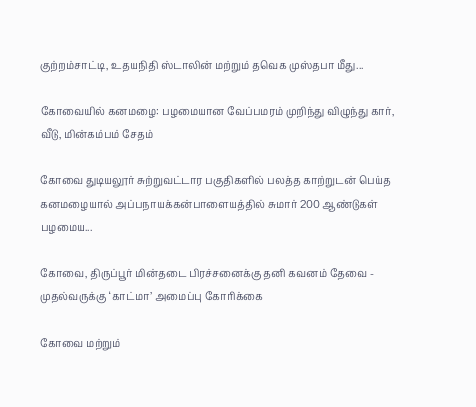குற்றம்சாட்டி, உதயநிதி ஸ்டாலின் மற்றும் தவெக முஸ்தபா மீது...

கோவையில் கனமழை: பழமையான வேப்பமரம் முறிந்து விழுந்து கார், வீடு, மின்கம்பம் சேதம்

கோவை துடியலூர் சுற்றுவட்டார பகுதிகளில் பலத்த காற்றுடன் பெய்த கனமழையால் அப்பநாயக்கன்பாளையத்தில் சுமார் 200 ஆண்டுகள் பழமைய...

கோவை, திருப்பூர் மின்தடை பிரச்சனைக்கு தனி கவனம் தேவை - முதல்வருக்கு ‘காட்மா’ அமைப்பு கோரிக்கை

கோவை மற்றும்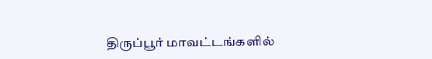திருப்பூர் மாவட்டங்களில்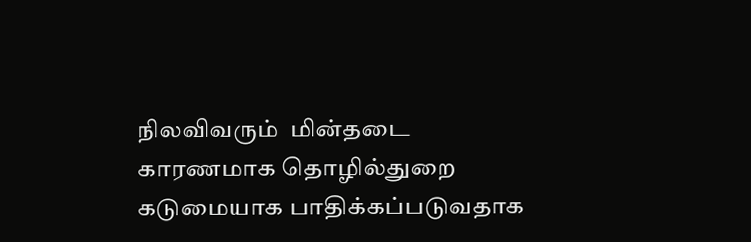நிலவிவரும்  மின்தடை காரணமாக தொழில்துறை கடுமையாக பாதிக்கப்படுவதாக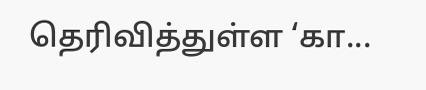தெரிவித்துள்ள ‘கா...